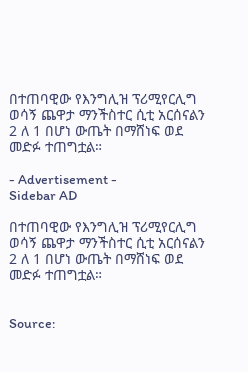በተጠባዊው የእንግሊዝ ፕሪሚየርሊግ ወሳኝ ጨዋታ ማንችስተር ሲቲ አርሰናልን 2 ለ 1 በሆነ ውጤት በማሸነፍ ወደ መድፉ ተጠግቷል።

- Advertisement -
Sidebar AD

በተጠባዊው የእንግሊዝ ፕሪሚየርሊግ ወሳኝ ጨዋታ ማንችስተር ሲቲ አርሰናልን 2 ለ 1 በሆነ ውጤት በማሸነፍ ወደ መድፉ ተጠግቷል።


Source: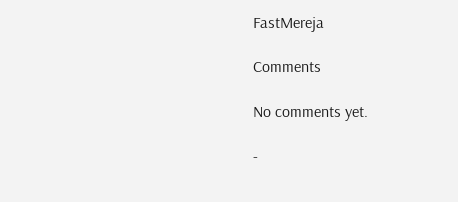FastMereja

Comments

No comments yet.

-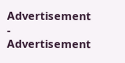Advertisement -
Advertisement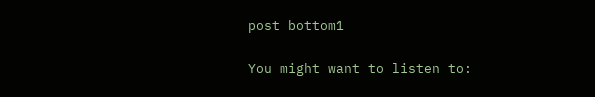post bottom1

You might want to listen to: